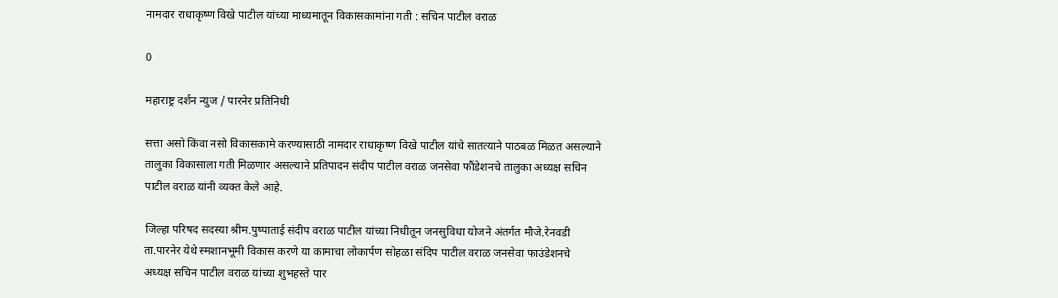नामदार राधाकृष्ण विखे पाटील यांच्या माध्यमातून विकासकामांना गती : सचिन पाटील वराळ

0

महाराष्ट्र दर्शन न्युज / पारनेर प्रतिनिधी

सत्ता असो किंवा नसो विकासकामे करण्यासाठी नामदार राधाकृष्ण विखे पाटील यांचे सातत्याने पाठबळ मिळत असल्याने तालुका विकासाला गती मिळणार असल्याने प्रतिपादन संदीप पाटील वराळ जनसेवा फौंडेशनचे तालुका अध्यक्ष सचिन पाटील वराळ यांनी व्यक्त केले आहे.

जिल्हा परिषद सदस्या श्रीम.पुष्पाताई संदीप वराळ पाटील यांच्या निधीतून जनसुविधा योजने अंतर्गत मौजे.रेनवडी ता.पारनेर येथे स्मशानभूमी विकास करणे या कामाचा लोकार्पण सोहळा संदिप पाटील वराळ जनसेवा फाउंडेशनचे अध्यक्ष सचिन पाटील वराळ यांच्या शुभहस्ते पार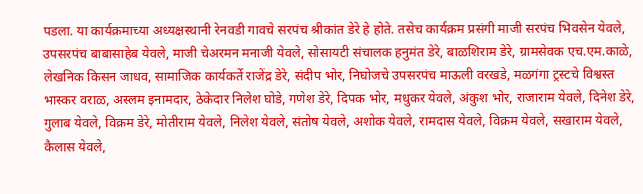पडला. या कार्यक्रमाच्या अध्यक्षस्थानी रेनवडी गावचे सरपंच श्रीकांत डेरे हे होते. तसेच कार्यक्रम प्रसंगी माजी सरपंच भिवसेन येवले, उपसरपंच बाबासाहेब येवले, माजी चेअरमन मनाजी येवले, सोसायटी संचालक हनुमंत डेरे, बाळशिराम डेरे, ग्रामसेवक एच.एम.काळे, लेखनिक किसन जाधव, सामाजिक कार्यकर्ते राजेंद्र डेरे, संदीप भोर, निघोजचे उपसरपंच माऊली वरखडे, मळगंगा ट्रस्टचे विश्वस्त भास्कर वराळ, अस्लम इनामदार, ठेकेदार निलेश घोडे, गणेश डेरे, दिपक भोर, मधुकर येवले, अंकुश भोर, राजाराम येवले, दिनेश डेरे, गुलाब येवले, विक्रम डेरे, मोतीराम येवले, निलेश येवले, संतोष येवले, अशोक येवले, रामदास येवले, विक्रम येवले, सखाराम येवले, कैलास येवले,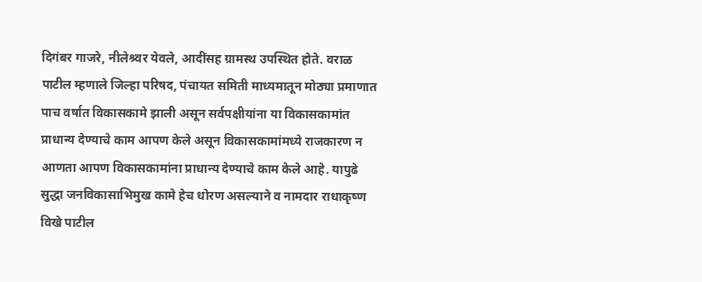दिगंबर गाजरे, नीलेश्र्वर येवले, आदींसह ग्रामस्थ उपस्थित होते. वराळ पाटील म्हणाले जिल्हा परिषद, पंचायत समिती माध्यमातून मोठ्या प्रमाणात पाच वर्षात विकासकामे झाली असून सर्वपक्षीयांना या विकासकामांत प्राधान्य देण्याचे काम आपण केले असून विकासकामांमध्ये राजकारण न आणता आपण विकासकामांना प्राधान्य देण्याचे काम केले आहे. यापुढे सुद्धा जनविकासाभिमुख कामे हेच धोरण असल्याने व नामदार राधाकृष्ण विखे पाटील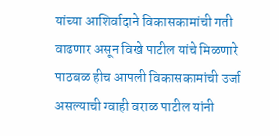यांच्या आशिर्वादाने विकासकामांची गती वाढणार असून विखे पाटील यांचे मिळणारे पाठबळ हीच आपली विकासकामांची उर्जा असल्याची ग्वाही वराळ पाटील यांनी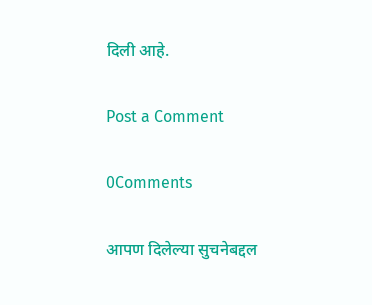दिली आहे.

Post a Comment

0Comments

आपण दिलेल्या सुचनेबद्दल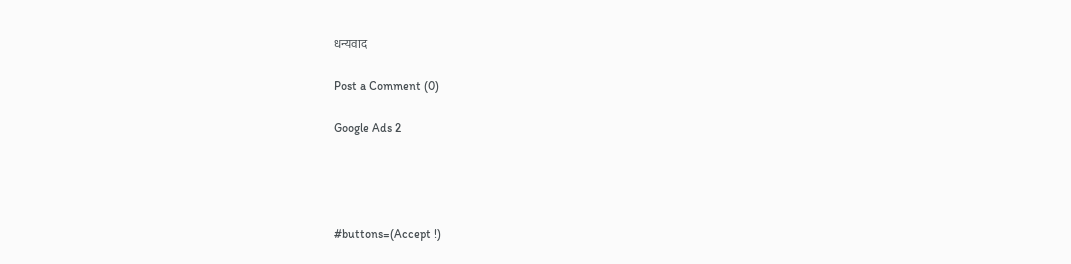धन्यवाद

Post a Comment (0)

Google Ads 2




#buttons=(Accept !)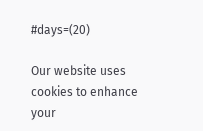#days=(20)

Our website uses cookies to enhance your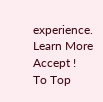experience. Learn More
Accept !
To Top